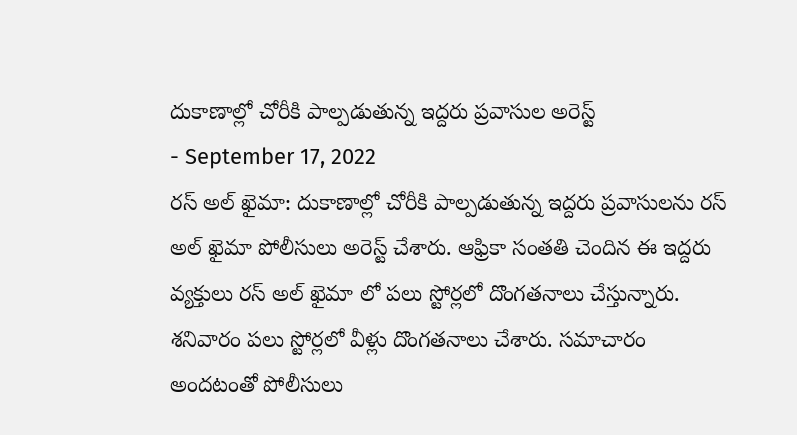దుకాణాల్లో చోరీకి పాల్పడుతున్న ఇద్దరు ప్రవాసుల అరెస్ట్
- September 17, 2022
రస్ అల్ ఖైమా: దుకాణాల్లో చోరీకి పాల్పడుతున్న ఇద్దరు ప్రవాసులను రస్ అల్ ఖైమా పోలీసులు అరెస్ట్ చేశారు. ఆఫ్రికా సంతతి చెందిన ఈ ఇద్దరు వ్యక్తులు రస్ అల్ ఖైమా లో పలు స్టోర్లలో దొంగతనాలు చేస్తున్నారు. శనివారం పలు స్టోర్లలో వీళ్లు దొంగతనాలు చేశారు. సమాచారం అందటంతో పోలీసులు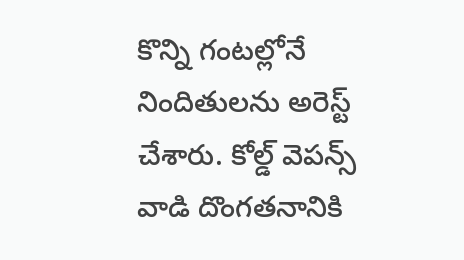కొన్ని గంటల్లోనే నిందితులను అరెస్ట్ చేశారు. కోల్డ్ వెపన్స్ వాడి దొంగతనానికి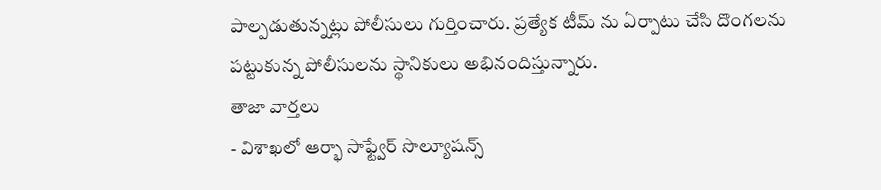పాల్పడుతున్నట్లు పోలీసులు గుర్తించారు. ప్రత్యేక టీమ్ ను ఏర్పాటు చేసి దొంగలను పట్టుకున్న పోలీసులను స్థానికులు అభినందిస్తున్నారు.
తాజా వార్తలు
- విశాఖలో ఆర్భా సాఫ్ట్వేర్ సొల్యూషన్స్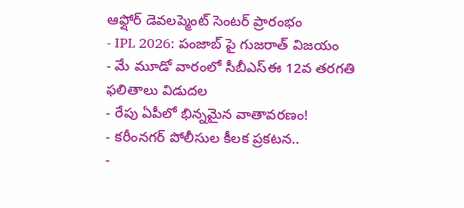ఆఫ్షోర్ డెవలప్మెంట్ సెంటర్ ప్రారంభం
- IPL 2026: పంజాబ్ పై గుజరాత్ విజయం
- మే మూడో వారంలో సీబీఎస్ఈ 12వ తరగతి ఫలితాలు విడుదల
- రేపు ఏపీలో భిన్నమైన వాతావరణం!
- కరీంనగర్ పోలీసుల కీలక ప్రకటన..
-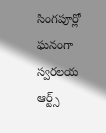సింగపూర్లో ఘనంగా స్వరలయ ఆర్ట్స్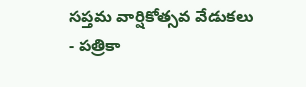సప్తమ వార్షికోత్సవ వేడుకలు
- పత్రికా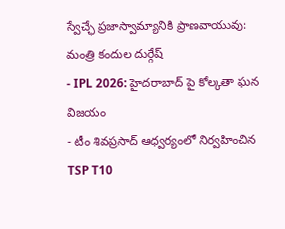స్వేచ్ఛే ప్రజాస్వామ్యానికి ప్రాణవాయువు: మంత్రి కందుల దుర్గేష్
- IPL 2026: హైదరాబాద్ పై కోల్కతా ఘన విజయం
- టీం శివప్రసాద్ ఆధ్వర్యంలో నిర్వహించిన TSP T10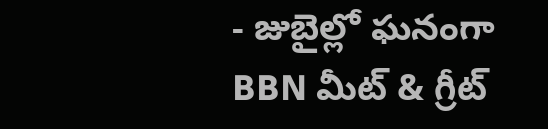- జుబైల్లో ఘనంగా BBN మీట్ & గ్రీట్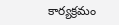కార్యక్రమం